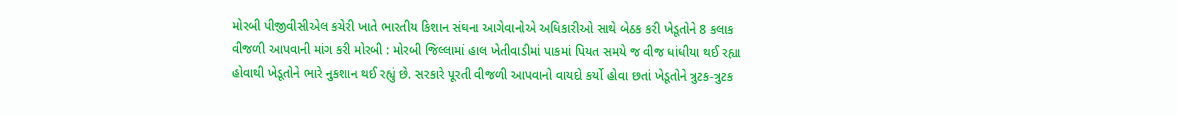મોરબી પીજીવીસીએલ કચેરી ખાતે ભારતીય કિશાન સંઘના આગેવાનોએ અધિકારીઓ સાથે બેઠક કરી ખેડૂતોને 8 કલાક વીજળી આપવાની માંગ કરી મોરબી : મોરબી જિલ્લામાં હાલ ખેતીવાડીમાં પાકમાં પિયત સમયે જ વીજ ધાંધીયા થઈ રહ્યા હોવાથી ખેડૂતોને ભારે નુકશાન થઈ રહ્યું છે. સરકારે પૂરતી વીજળી આપવાનો વાયદો કર્યો હોવા છતાં ખેડૂતોને ત્રુટક-ત્રુટક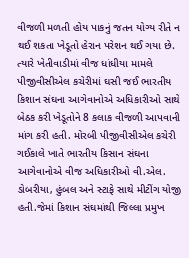વીજળી મળતી હોય પાકનું જતન યોગ્ય રીતે ન થઈ શકતા ખેડૂતો હેરાન પરેશન થઈ ગયા છે. ત્યારે ખેતીવાડીમાં વીજ ધાંધીયા મામલે પીજીવીસીએલ કચેરીમાં ઘસી જઈ ભારતીય કિશાન સંઘના આગેવાનોએ અધિકારીઓ સાથે બેઠક કરી ખેડૂતોને 8 કલાક વીજળી આપવાની માંગ કરી હતી. મોરબી પીજીવીસીએલ કચેરી ગઈકાલે ખાતે ભારતીય કિસાન સંઘના આગેવાનોએ વીજ અધિકારીઓ વી.એલ. ડોબરીયા, હુંબલ અને સ્ટાફે સાથે મીટીંગ યોજી હતી.જેમાં કિશાન સંઘમાંથી જિલ્લા પ્રમુખ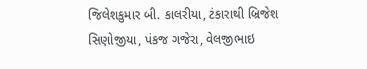જિલેશકુમાર બી. કાલરીયા, ટંકારાથી બ્રિજેશ સિણોજીયા, પંકજ ગજેરા, વેલજીભાઇ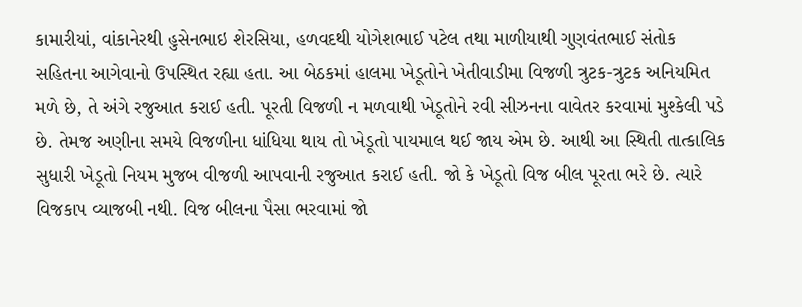કામારીયાં, વાંકાનેરથી હુસેનભાઇ શેરસિયા, હળવદથી યોગેશભાઈ પટેલ તથા માળીયાથી ગુણવંતભાઈ સંતોક સહિતના આગેવાનો ઉપસ્થિત રહ્યા હતા. આ બેઠકમાં હાલમા ખેડૂતોને ખેતીવાડીમા વિજળી ત્રુટક-ત્રુટક અનિયમિત મળે છે, તે અંગે રજુઆત કરાઈ હતી. પૂરતી વિજળી ન મળવાથી ખેડૂતોને રવી સીઝનના વાવેતર કરવામાં મુશ્કેલી પડે છે. તેમજ અણીના સમયે વિજળીના ધાંધિયા થાય તો ખેડૂતો પાયમાલ થઈ જાય એમ છે. આથી આ સ્થિતી તાત્કાલિક સુધારી ખેડૂતો નિયમ મુજબ વીજળી આપવાની રજુઆત કરાઈ હતી. જો કે ખેડૂતો વિજ બીલ પૂરતા ભરે છે. ત્યારે વિજકાપ વ્યાજબી નથી. વિજ બીલના પૈસા ભરવામાં જો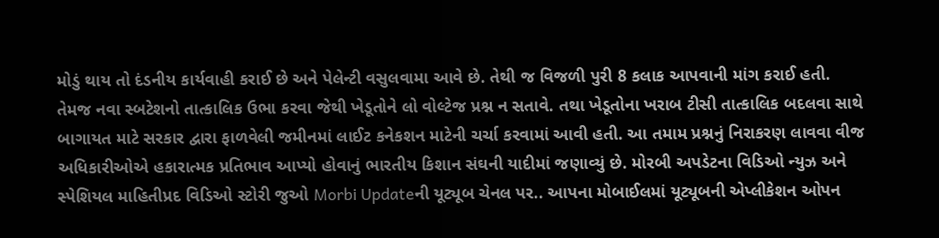મોડું થાય તો દંડનીય કાર્યવાહી કરાઈ છે અને પેલેન્ટી વસુલવામા આવે છે. તેથી જ વિજળી પુરી 8 કલાક આપવાની માંગ કરાઈ હતી. તેમજ નવા સ્બટેશનો તાત્કાલિક ઉભા કરવા જેથી ખેડૂતોને લો વોલ્ટેજ પ્રશ્ન ન સતાવે. તથા ખેડૂતોના ખરાબ ટીસી તાત્કાલિક બદલવા સાથે બાગાયત માટે સરકાર દ્વારા ફાળવેલી જમીનમાં લાઈટ કનેકશન માટેની ચર્ચા કરવામાં આવી હતી. આ તમામ પ્રશ્નનું નિરાકરણ લાવવા વીજ અધિકારીઓએ હકારાત્મક પ્રતિભાવ આપ્યો હોવાનું ભારતીય કિશાન સંઘની યાદીમાં જણાવ્યું છે. મોરબી અપડેટના વિડિઓ ન્યુઝ અને સ્પેશિયલ માહિતીપ્રદ વિડિઓ સ્ટોરી જુઓ Morbi Updateની યૂટ્યૂબ ચેનલ પર.. આપના મોબાઈલમાં યૂટ્યૂબની એપ્લીકેશન ઓપન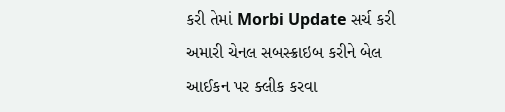કરી તેમાં Morbi Update સર્ચ કરી અમારી ચેનલ સબસ્ક્રાઇબ કરીને બેલ આઈકન પર ક્લીક કરવા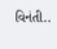વિનંતી..